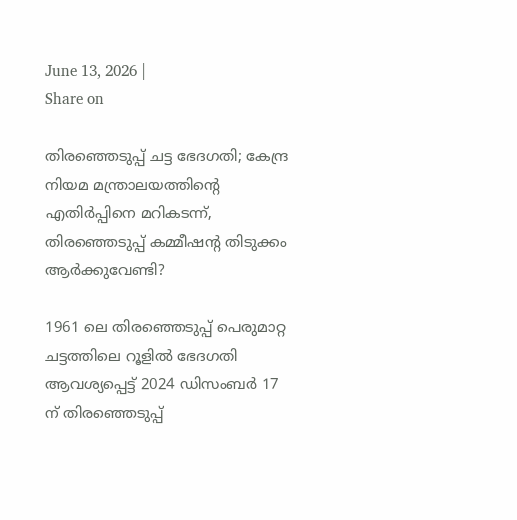June 13, 2026 |
Share on

തിരഞ്ഞെടുപ്പ് ചട്ട ഭേദഗതി; കേന്ദ്ര നിയമ മന്ത്രാലയത്തിന്റെ എതിർപ്പിനെ മറികടന്ന്, തിരഞ്ഞെടുപ്പ് കമ്മീഷന്റ തിടുക്കം ആർക്കുവേണ്ടി?

1961 ലെ തിരഞ്ഞെടുപ്പ് പെരുമാറ്റ ചട്ടത്തിലെ റൂളിൽ ഭേദഗതി ആവശ്യപ്പെട്ട് 2024 ഡിസംബർ 17 ന് തിരഞ്ഞെടുപ്പ്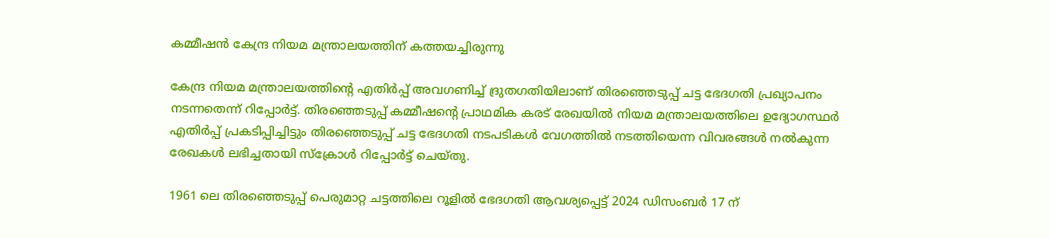കമ്മീഷൻ കേന്ദ്ര നിയമ മന്ത്രാലയത്തിന് കത്തയച്ചിരുന്നു

കേന്ദ്ര നിയമ മന്ത്രാലയത്തിന്റെ എതിർപ്പ് അവഗണിച്ച് ദ്രുതഗതിയിലാണ് തിരഞ്ഞെടുപ്പ് ചട്ട ഭേദഗതി പ്രഖ്യാപനം നടന്നതെന്ന് റിപ്പോർട്ട്. തിരഞ്ഞെടുപ്പ് കമ്മീഷന്റെ പ്രാഥമിക കരട് രേഖയിൽ നിയമ മന്ത്രാലയത്തിലെ ഉദ്യോഗസ്ഥർ എതിർപ്പ് പ്രകടിപ്പിച്ചിട്ടും തിരഞ്ഞെടുപ്പ് ചട്ട ഭേദഗതി നടപടികൾ വേഗത്തിൽ നടത്തിയെന്ന വിവരങ്ങൾ നൽകുന്ന രേഖകൾ ലഭിച്ചതായി സ്ക്രോൾ റിപ്പോർട്ട് ചെയ്തു.

1961 ലെ തിരഞ്ഞെടുപ്പ് പെരുമാറ്റ ചട്ടത്തിലെ റൂളിൽ ഭേദഗതി ആവശ്യപ്പെട്ട് 2024 ഡിസംബർ 17 ന്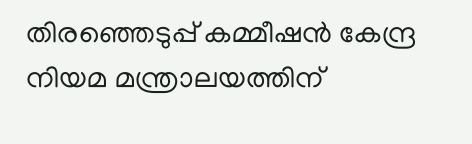തിരഞ്ഞെടുപ്പ് കമ്മീഷൻ കേന്ദ്ര നിയമ മന്ത്രാലയത്തിന്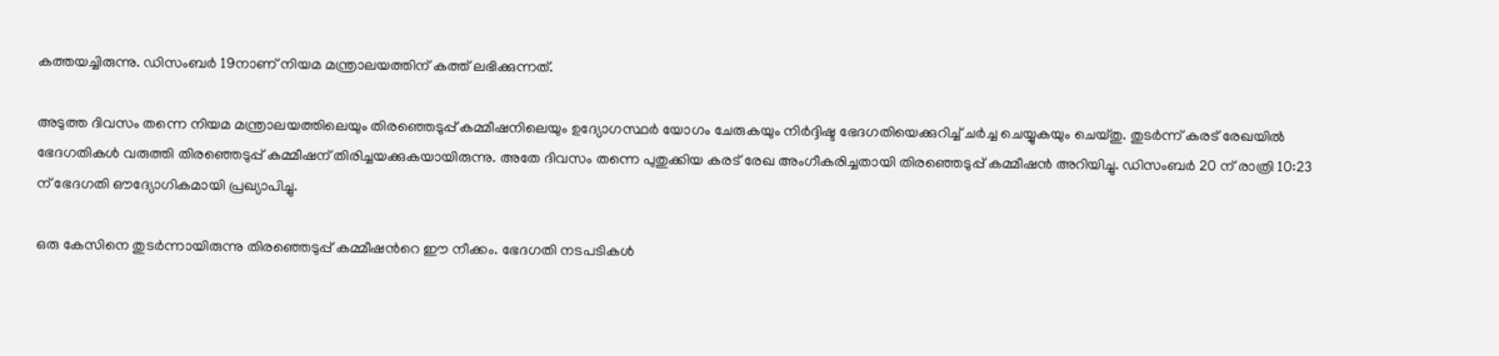കത്തയച്ചിരുന്നു. ഡിസംബർ 19നാണ് നിയമ മന്ത്രാലയത്തിന് കത്ത് ലഭിക്കുന്നത്.

അടുത്ത ദിവസം തന്നെ നിയമ മന്ത്രാലയത്തിലെയും തിരഞ്ഞെടുപ്പ് കമ്മീഷനിലെയും ഉദ്യോഗസ്ഥർ യോഗം ചേരുകയും നിർദ്ദിഷ്ട ഭേദഗതിയെക്കുറിച്ച് ചർച്ച ചെയ്യുകയും ചെയ്തു. തുടർന്ന് കരട് രേഖയിൽ ഭേദഗതികൾ വരുത്തി തിരഞ്ഞെടുപ്പ് കമ്മീഷന് തിരിച്ചയക്കുകയായിരുന്നു. അതേ ദിവസം തന്നെ പുതുക്കിയ കരട് രേഖ അംഗീകരിച്ചതായി തിരഞ്ഞെടുപ്പ് കമ്മീഷൻ അറിയിച്ചു. ഡിസംബർ 20 ന് രാത്രി 10:23 ന് ഭേദഗതി ഔദ്യോഗികമായി പ്രഖ്യാപിച്ചു.

ഒരു കേസിനെ തുടർന്നായിരുന്നു തിരഞ്ഞെടുപ്പ് കമ്മീഷന്‍റെ ഈ നീക്കം. ഭേദഗതി നടപടികൾ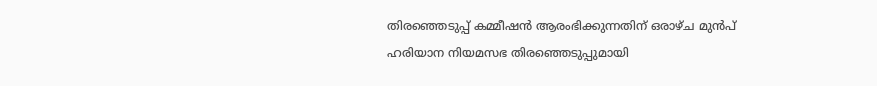തിരഞ്ഞെടുപ്പ് കമ്മീഷൻ ആരംഭിക്കുന്നതിന് ഒരാഴ്ച മുൻപ് ഹരിയാന നിയമസഭ തിരഞ്ഞെടുപ്പുമായി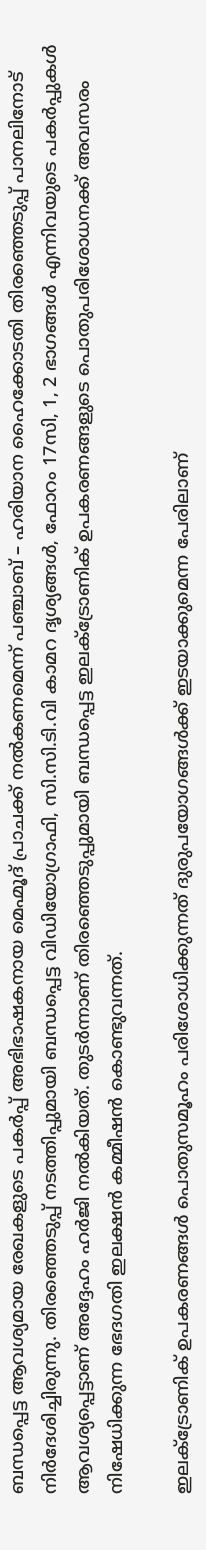ബന്ധപ്പെട്ട ആവശ്യമായ രേഖകളുടെ പകർപ്പ് അഭിഭാഷകനായ മെഹ്മൂദ് പ്രാചക്ക് നൽകണമെന്ന് പഞ്ചാബ് – ഹരിയാന ഹൈക്കോടതി തിരഞ്ഞെടുപ്പ് പാനലിനോട് നിർദേശിച്ചിരുന്നു. തിരഞ്ഞെടുപ്പ് നടത്തിപ്പുമായി ബന്ധപ്പെട്ട വിഡിയോഗ്രാഫി, സി.സി.ടി.വി കാമറ ദൃശ്യങ്ങൾ, ഫോറം 17സി, 1, 2 ഭാഗങ്ങൾ എന്നിവയുടെ പകർപ്പുകൾ ആവശ്യപ്പെട്ടാണ് അദ്ദേഹം ഹർജി നൽകിയത്. തുടർന്നാണ് തിരഞ്ഞെടുപ്പുമായി ബന്ധപ്പെട്ട ഇലക്ട്രോണിക് ഉപകരണങ്ങളുടെ പൊതുപരിശോധനക്ക് അവസരം നിഷേധിക്കുന്ന ഭേദഗതി ഇലക്ഷൻ കമ്മീഷൻ കൊണ്ടുവന്നത്.

ഇലക്ട്രോണിക് ഉപകരണങ്ങള്‍ പൊതുസമൂഹം പരിശോധിക്കുന്നത് ദുരുപയോഗങ്ങള്‍ക്ക് ഇടയാക്കുമെന്ന പേരിലാണ്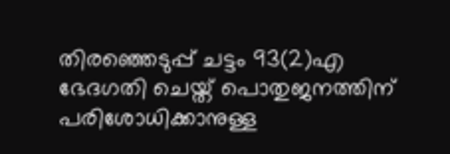തിരഞ്ഞെടുപ്പ് ചട്ടം 93(2)എ ഭേദഗതി ചെയ്ത് പൊതുജനത്തിന് പരിശോധിക്കാനുള്ള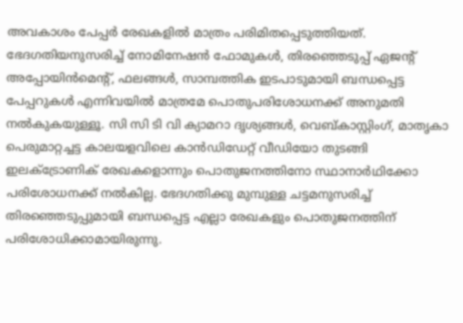അവകാശം പേപ്പര്‍ രേഖകളില്‍ മാത്രം പരിമിതപ്പെടുത്തിയത്. ഭേദഗതിയനുസരിച്ച് നോമിനേഷന്‍ ഫോമുകള്‍, തിരഞ്ഞെടുപ്പ് ഏജന്റ് അപ്പോയിന്‍മെന്റ്, ഫലങ്ങള്‍, സാമ്പത്തിക ഇടപാടുമായി ബന്ധപ്പെട്ട പേപ്പറുകള്‍ എന്നിവയില്‍ മാത്രമേ പൊതുപരിശോധനക്ക് അനുമതി നല്‍കുകയുള്ളൂ. സി സി ടി വി ക്യാമറാ ദൃശ്യങ്ങള്‍, വെബ്കാസ്റ്റിംഗ്, മാതൃകാ പെരുമാറ്റച്ചട്ട കാലയളവിലെ കാന്‍ഡിഡേറ്റ് വീഡിയോ തുടങ്ങി ഇലക്ട്രോണിക് രേഖകളൊന്നും പൊതുജനത്തിനോ സ്ഥാനാര്‍ഥിക്കോ പരിശോധനക്ക് നല്‍കില്ല. ഭേദഗതിക്കു മുമ്പുള്ള ചട്ടമനുസരിച്ച് തിരഞ്ഞെടുപ്പുമായി ബന്ധപ്പെട്ട എല്ലാ രേഖകളും പൊതുജനത്തിന് പരിശോധിക്കാമായിരുന്നു.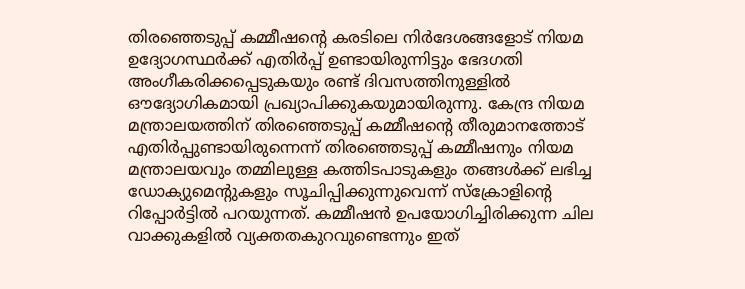തിരഞ്ഞെടുപ്പ് കമ്മീഷന്റെ കരടിലെ നിർദേശങ്ങളോട് നിയമ ഉദ്യോഗസ്ഥർക്ക് എതിർപ്പ് ഉണ്ടായിരുന്നിട്ടും ഭേദഗതി അംഗീകരിക്കപ്പെടുകയും രണ്ട് ദിവസത്തിനുള്ളിൽ ഔദ്യോഗികമായി പ്രഖ്യാപിക്കുകയുമായിരുന്നു. കേന്ദ്ര നിയമ മന്ത്രാലയത്തിന് തിരഞ്ഞെടുപ്പ് കമ്മീഷന്റെ തീരുമാനത്തോട് എതിർപ്പുണ്ടായിരുന്നെന്ന് തിരഞ്ഞെടുപ്പ് കമ്മീഷനും നിയമ മന്ത്രാലയവും തമ്മിലുള്ള കത്തിടപാടുകളും തങ്ങൾക്ക് ലഭിച്ച ഡോക്യുമെന്റുകളും സൂചിപ്പിക്കുന്നുവെന്ന് സ്ക്രോളിന്റെ റിപ്പോർട്ടിൽ പറയുന്നത്. കമ്മീഷൻ ഉപയോഗിച്ചിരിക്കുന്ന ചില വാക്കുകളിൽ വ്യക്തതകുറവുണ്ടെന്നും ഇത്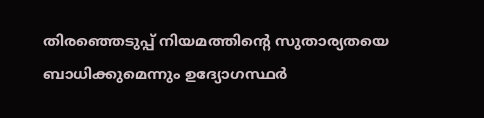തിരഞ്ഞെടുപ്പ് നിയമത്തിന്റെ സുതാര്യതയെ ബാധിക്കുമെന്നും ഉദ്യോഗസ്ഥർ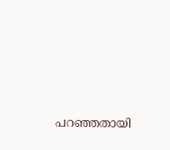പറഞ്ഞതായി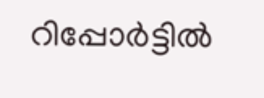റിപ്പോർട്ടിൽ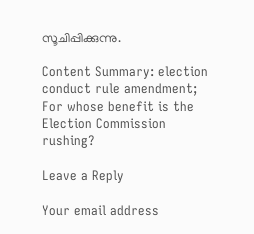സൂചിപ്പിക്കുന്നു.

Content Summary: election conduct rule amendment; For whose benefit is the Election Commission rushing?

Leave a Reply

Your email address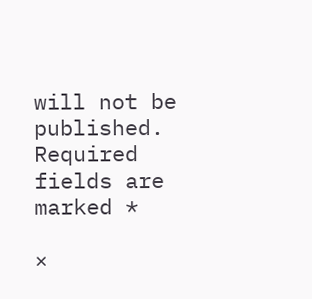will not be published. Required fields are marked *

×